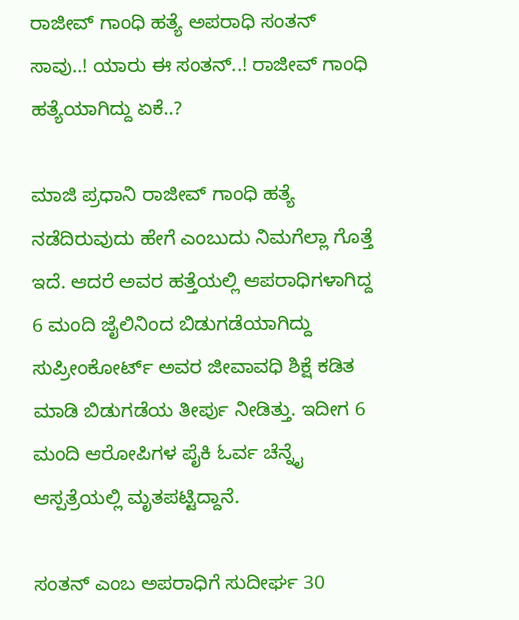ರಾಜೀವ್ ಗಾಂಧಿ ಹತ್ಯೆ ಅಪರಾಧಿ ಸಂತನ್ ಸಾವು..! ಯಾರು ಈ ಸಂತನ್..! ರಾಜೀವ್ ಗಾಂಧಿ ಹತ್ಯೆಯಾಗಿದ್ದು ಏಕೆ..?

ಮಾಜಿ ಪ್ರಧಾನಿ ರಾಜೀವ್ ಗಾಂಧಿ ಹತ್ಯೆ ನಡೆದಿರುವುದು ಹೇಗೆ ಎಂಬುದು ನಿಮಗೆಲ್ಲಾ ಗೊತ್ತೆ ಇದೆ. ಆದರೆ ಅವರ ಹತ್ತೆಯಲ್ಲಿ ಆಪರಾಧಿಗಳಾಗಿದ್ದ 6 ಮಂದಿ ಜೈಲಿನಿಂದ ಬಿಡುಗಡೆಯಾಗಿದ್ದು ಸುಪ್ರೀಂಕೋರ್ಟ್ ಅವರ ಜೀವಾವಧಿ ಶಿಕ್ಷೆ ಕಡಿತ ಮಾಡಿ ಬಿಡುಗಡೆಯ ತೀರ್ಪು ನೀಡಿತ್ತು. ಇದೀಗ 6 ಮಂದಿ ಆರೋಪಿಗಳ ಪೈಕಿ ಓರ್ವ ಚೆನ್ನೈ ಆಸ್ಪತ್ರೆಯಲ್ಲಿ ಮೃತಪಟ್ಟಿದ್ದಾನೆ.

ಸಂತನ್ ಎಂಬ ಅಪರಾಧಿಗೆ ಸುದೀರ್ಘ 30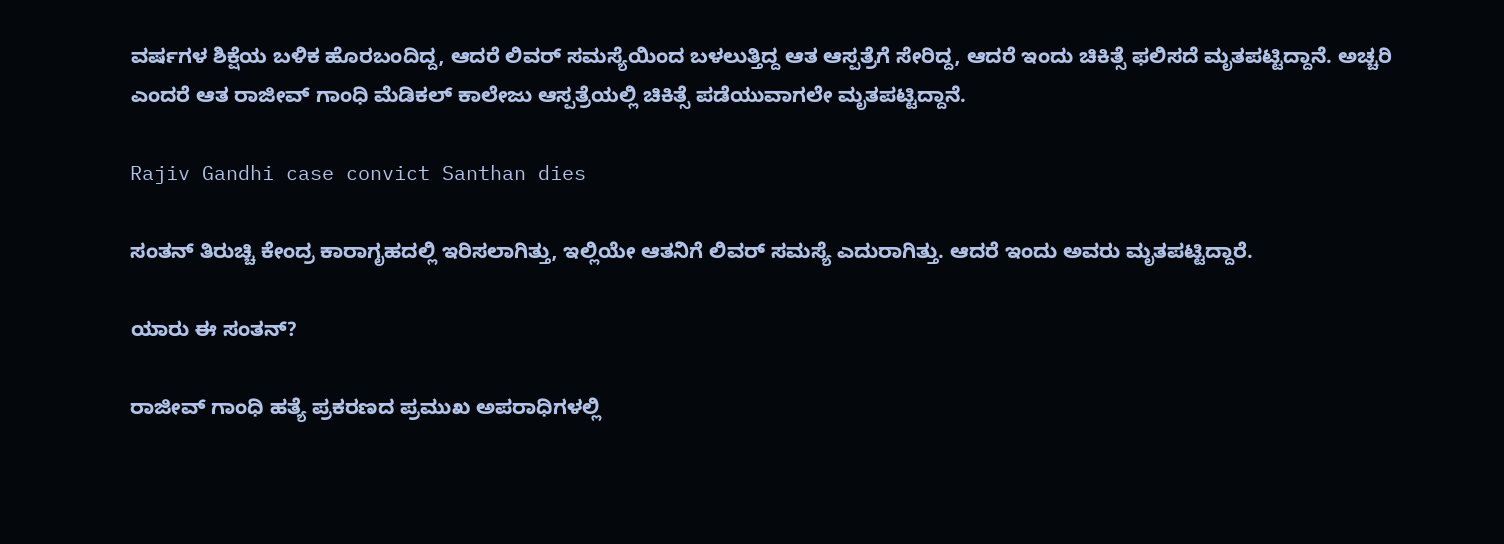ವರ್ಷಗಳ ಶಿಕ್ಷೆಯ ಬಳಿಕ ಹೊರಬಂದಿದ್ದ, ಆದರೆ ಲಿವರ್ ಸಮಸ್ಯೆಯಿಂದ ಬಳಲುತ್ತಿದ್ದ ಆತ ಆಸ್ಪತ್ರೆಗೆ ಸೇರಿದ್ದ, ಆದರೆ ಇಂದು ಚಿಕಿತ್ಸೆ ಫಲಿಸದೆ ಮೃತಪಟ್ಟಿದ್ದಾನೆ. ಅಚ್ಚರಿ ಎಂದರೆ ಆತ ರಾಜೀವ್ ಗಾಂಧಿ ಮೆಡಿಕಲ್ ಕಾಲೇಜು ಆಸ್ಪತ್ರೆಯಲ್ಲಿ ಚಿಕಿತ್ಸೆ ಪಡೆಯುವಾಗಲೇ ಮೃತಪಟ್ಟಿದ್ದಾನೆ.

Rajiv Gandhi case convict Santhan dies

ಸಂತನ್ ತಿರುಚ್ಚಿ ಕೇಂದ್ರ ಕಾರಾಗೃಹದಲ್ಲಿ ಇರಿಸಲಾಗಿತ್ತು, ಇಲ್ಲಿಯೇ ಆತನಿಗೆ ಲಿವರ್ ಸಮಸ್ಯೆ ಎದುರಾಗಿತ್ತು. ಆದರೆ ಇಂದು ಅವರು ಮೃತಪಟ್ಟಿದ್ದಾರೆ.

ಯಾರು ಈ ಸಂತನ್?

ರಾಜೀವ್ ಗಾಂಧಿ ಹತ್ಯೆ ಪ್ರಕರಣದ ಪ್ರಮುಖ ಅಪರಾಧಿಗಳಲ್ಲಿ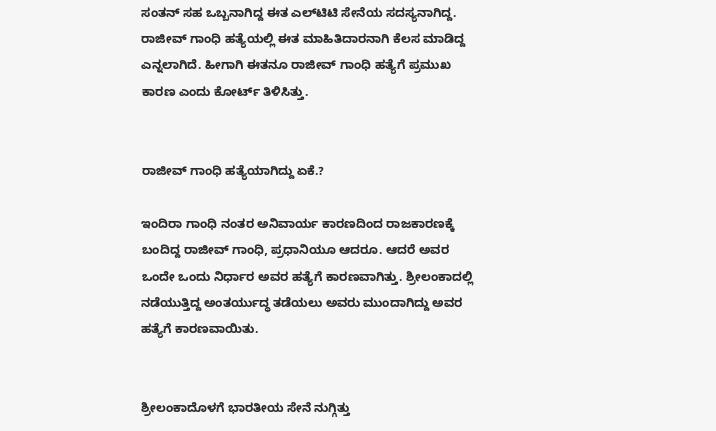ಸಂತನ್ ಸಹ ಒಬ್ಬನಾಗಿದ್ದ ಈತ ಎಲ್‌ಟಿಟಿ ಸೇನೆಯ ಸದಸ್ಯನಾಗಿದ್ದ. ರಾಜೀವ್ ಗಾಂಧಿ ಹತ್ಯೆಯಲ್ಲಿ ಈತ ಮಾಹಿತಿದಾರನಾಗಿ ಕೆಲಸ ಮಾಡಿದ್ದ ಎನ್ನಲಾಗಿದೆ. ಹೀಗಾಗಿ ಈತನೂ ರಾಜೀವ್ ಗಾಂಧಿ ಹತ್ಯೆಗೆ ಪ್ರಮುಖ ಕಾರಣ ಎಂದು ಕೋರ್ಟ್ ತಿಳಿಸಿತ್ತು.


ರಾಜೀವ್ ಗಾಂಧಿ ಹತ್ಯೆಯಾಗಿದ್ದು ಏಕೆ.?

ಇಂದಿರಾ ಗಾಂಧಿ ನಂತರ ಅನಿವಾರ್ಯ ಕಾರಣದಿಂದ ರಾಜಕಾರಣಕ್ಕೆ ಬಂದಿದ್ದ ರಾಜೀವ್ ಗಾಂಧಿ, ಪ್ರಧಾನಿಯೂ ಆದರೂ. ಆದರೆ ಅವರ ಒಂದೇ ಒಂದು ನಿರ್ಧಾರ ಅವರ ಹತ್ಯೆಗೆ ಕಾರಣವಾಗಿತ್ತು. ಶ್ರೀಲಂಕಾದಲ್ಲಿ ನಡೆಯುತ್ತಿದ್ದ ಅಂತರ್ಯುದ್ಧ ತಡೆಯಲು ಅವರು ಮುಂದಾಗಿದ್ದು ಅವರ ಹತ್ಯೆಗೆ ಕಾರಣವಾಯಿತು.


ಶ್ರೀಲಂಕಾದೊಳಗೆ ಭಾರತೀಯ ಸೇನೆ ನುಗ್ಗಿತ್ತು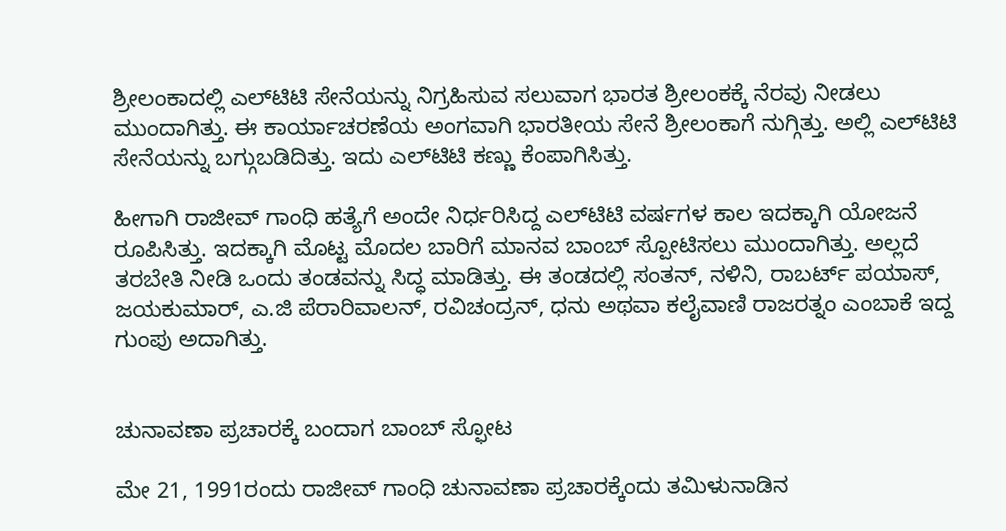ಶ್ರೀಲಂಕಾದಲ್ಲಿ ಎಲ್‌ಟಿಟಿ ಸೇನೆಯನ್ನು ನಿಗ್ರಹಿಸುವ ಸಲುವಾಗ ಭಾರತ ಶ್ರೀಲಂಕಕ್ಕೆ ನೆರವು ನೀಡಲು ಮುಂದಾಗಿತ್ತು. ಈ ಕಾರ್ಯಾಚರಣೆಯ ಅಂಗವಾಗಿ ಭಾರತೀಯ ಸೇನೆ ಶ್ರೀಲಂಕಾಗೆ ನುಗ್ಗಿತ್ತು. ಅಲ್ಲಿ ಎಲ್‌ಟಿಟಿ ಸೇನೆಯನ್ನು ಬಗ್ಗುಬಡಿದಿತ್ತು. ಇದು ಎಲ್‌ಟಿಟಿ ಕಣ್ಣು ಕೆಂಪಾಗಿಸಿತ್ತು.

ಹೀಗಾಗಿ ರಾಜೀವ್ ಗಾಂಧಿ ಹತ್ಯೆಗೆ ಅಂದೇ ನಿರ್ಧರಿಸಿದ್ದ ಎಲ್‌ಟಿಟಿ ವರ್ಷಗಳ ಕಾಲ ಇದಕ್ಕಾಗಿ ಯೋಜನೆ ರೂಪಿಸಿತ್ತು. ಇದಕ್ಕಾಗಿ ಮೊಟ್ಟ ಮೊದಲ ಬಾರಿಗೆ ಮಾನವ ಬಾಂಬ್ ಸ್ಪೋಟಿಸಲು ಮುಂದಾಗಿತ್ತು. ಅಲ್ಲದೆ ತರಬೇತಿ ನೀಡಿ ಒಂದು ತಂಡವನ್ನು ಸಿದ್ಧ ಮಾಡಿತ್ತು. ಈ ತಂಡದಲ್ಲಿ ಸಂತನ್, ನಳಿನಿ, ರಾಬರ್ಟ್‌ ಪಯಾಸ್, ಜಯಕುಮಾರ್, ಎ.ಜಿ ಪೆರಾರಿವಾಲನ್, ರವಿಚಂದ್ರನ್, ಧನು ಅಥವಾ ಕಲೈವಾಣಿ ರಾಜರತ್ನಂ ಎಂಬಾಕೆ ಇದ್ದ ಗುಂಪು ಅದಾಗಿತ್ತು.


ಚುನಾವಣಾ ಪ್ರಚಾರಕ್ಕೆ ಬಂದಾಗ ಬಾಂಬ್ ಸ್ಫೋಟ

ಮೇ 21, 1991ರಂದು ರಾಜೀವ್ ಗಾಂಧಿ ಚುನಾವಣಾ ಪ್ರಚಾರಕ್ಕೆಂದು ತಮಿಳುನಾಡಿನ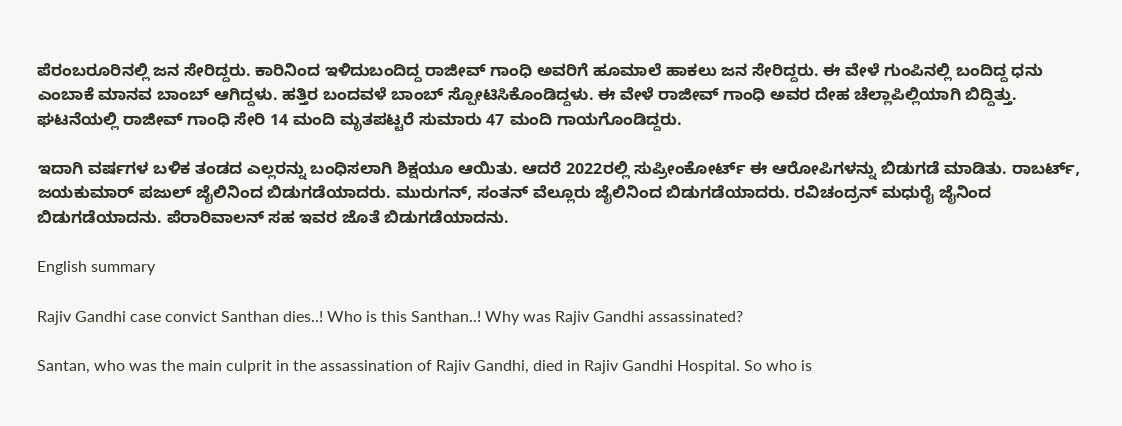ಪೆರಂಬರೂರಿನಲ್ಲಿ ಜನ ಸೇರಿದ್ದರು. ಕಾರಿನಿಂದ ಇಳಿದುಬಂದಿದ್ದ ರಾಜೀವ್ ಗಾಂಧಿ ಅವರಿಗೆ ಹೂಮಾಲೆ ಹಾಕಲು ಜನ ಸೇರಿದ್ದರು. ಈ ವೇಳೆ ಗುಂಪಿನಲ್ಲಿ ಬಂದಿದ್ದ ಧನು ಎಂಬಾಕೆ ಮಾನವ ಬಾಂಬ್ ಆಗಿದ್ದಳು. ಹತ್ತಿರ ಬಂದವಳೆ ಬಾಂಬ್ ಸ್ಪೋಟಿಸಿಕೊಂಡಿದ್ದಳು. ಈ ವೇಳೆ ರಾಜೀವ್ ಗಾಂಧಿ ಅವರ ದೇಹ ಚೆಲ್ಲಾಪಿಲ್ಲಿಯಾಗಿ ಬಿದ್ದಿತ್ತು. ಘಟನೆಯಲ್ಲಿ ರಾಜೀವ್ ಗಾಂಧಿ ಸೇರಿ 14 ಮಂದಿ ಮೃತಪಟ್ಟರೆ ಸುಮಾರು 47 ಮಂದಿ ಗಾಯಗೊಂಡಿದ್ದರು.

ಇದಾಗಿ ವರ್ಷಗಳ ಬಳಿಕ ತಂಡದ ಎಲ್ಲರನ್ನು ಬಂಧಿಸಲಾಗಿ ಶಿಕ್ಷಯೂ ಆಯಿತು. ಆದರೆ 2022ರಲ್ಲಿ ಸುಪ್ರೀಂಕೋರ್ಟ್ ಈ ಆರೋಪಿಗಳನ್ನು ಬಿಡುಗಡೆ ಮಾಡಿತು. ರಾಬರ್ಟ್, ಜಯಕುಮಾರ್ ಪಜುಲ್ ಜೈಲಿನಿಂದ ಬಿಡುಗಡೆಯಾದರು. ಮುರುಗನ್, ಸಂತನ್ ವೆಲ್ಲೂರು ಜೈಲಿನಿಂದ ಬಿಡುಗಡೆಯಾದರು. ರವಿಚಂದ್ರನ್ ಮಧುರೈ ಜೈನಿಂದ ಬಿಡುಗಡೆಯಾದನು. ಪೆರಾರಿವಾಲನ್ ಸಹ ಇವರ ಜೊತೆ ಬಿಡುಗಡೆಯಾದನು.

English summary

Rajiv Gandhi case convict Santhan dies..! Who is this Santhan..! Why was Rajiv Gandhi assassinated?

Santan, who was the main culprit in the assassination of Rajiv Gandhi, died in Rajiv Gandhi Hospital. So who is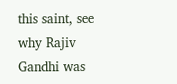this saint, see why Rajiv Gandhi was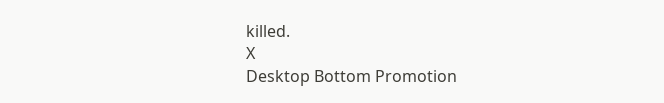killed.
X
Desktop Bottom Promotion